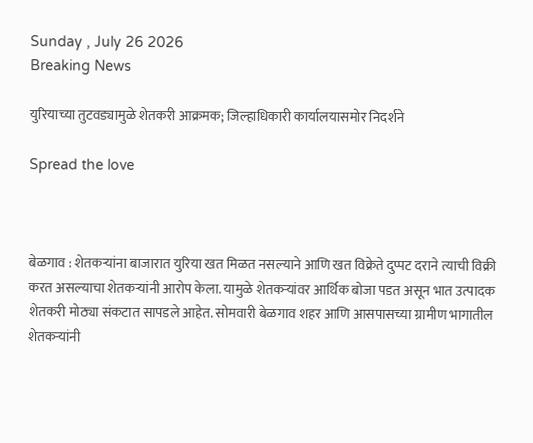Sunday , July 26 2026
Breaking News

युरियाच्या तुटवड्यामुळे शेतकरी आक्रमक; जिल्हाधिकारी कार्यालयासमोर निदर्शने

Spread the love



बेळगाव : शेतकऱ्यांना बाजारात युरिया खत मिळत नसल्याने आणि खत विक्रेते दुप्पट दराने त्याची विक्री करत असल्याचा शेतकऱ्यांनी आरोप केला. यामुळे शेतकऱ्यांवर आर्थिक बोजा पडत असून भात उत्पादक शेतकरी मोठ्या संकटात सापडले आहेत. सोमवारी बेळगाव शहर आणि आसपासच्या ग्रामीण भागातील शेतकऱ्यांनी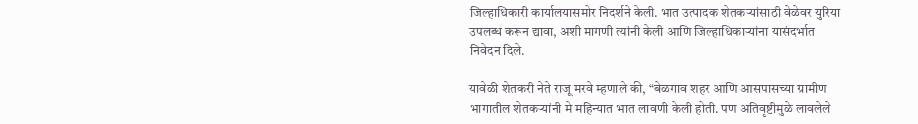जिल्हाधिकारी कार्यालयासमोर निदर्शने केली. भात उत्पादक शेतकऱ्यांसाठी वेळेवर युरिया उपलब्ध करून द्यावा, अशी मागणी त्यांनी केली आणि जिल्हाधिकाऱ्यांना यासंदर्भात निवेदन दिले.

यावेळी शेतकरी नेते राजू मरवे म्हणाले की, “बेळगाव शहर आणि आसपासच्या ग्रामीण भागातील शेतकऱ्यांनी मे महिन्यात भात लावणी केली होती. पण अतिवृष्टीमुळे लावलेले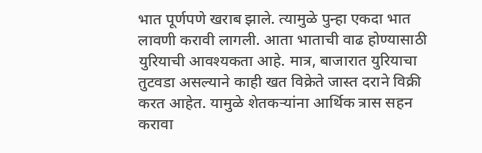भात पूर्णपणे खराब झाले. त्यामुळे पुन्हा एकदा भात लावणी करावी लागली. आता भाताची वाढ होण्यासाठी युरियाची आवश्यकता आहे. मात्र, बाजारात युरियाचा तुटवडा असल्याने काही खत विक्रेते जास्त दराने विक्री करत आहेत. यामुळे शेतकऱ्यांना आर्थिक त्रास सहन करावा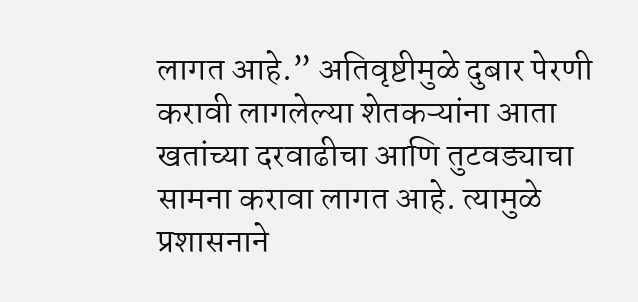लागत आहे.” अतिवृष्टीमुळे दुबार पेरणी करावी लागलेल्या शेतकऱ्यांना आता खतांच्या दरवाढीचा आणि तुटवड्याचा सामना करावा लागत आहे. त्यामुळे प्रशासनाने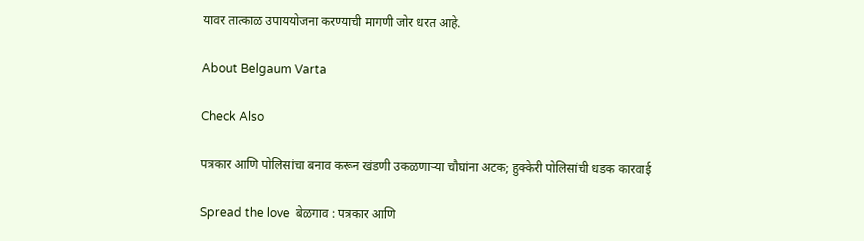यावर तात्काळ उपाययोजना करण्याची मागणी जोर धरत आहे.

About Belgaum Varta

Check Also

पत्रकार आणि पोलिसांचा बनाव करून खंडणी उकळणाऱ्या चौघांना अटक; हुक्केरी पोलिसांची धडक कारवाई

Spread the love  बेळगाव : पत्रकार आणि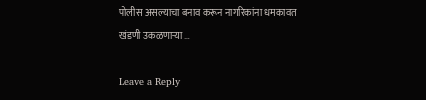पोलीस असल्याचा बनाव करून नागरिकांना धमकावत खंडणी उकळणाऱ्या …

Leave a Reply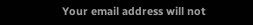Your email address will not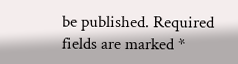be published. Required fields are marked *